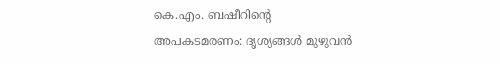കെ.എം. ബഷീറിന്റെ അപകടമരണം: ദൃശ്യങ്ങൾ മുഴുവൻ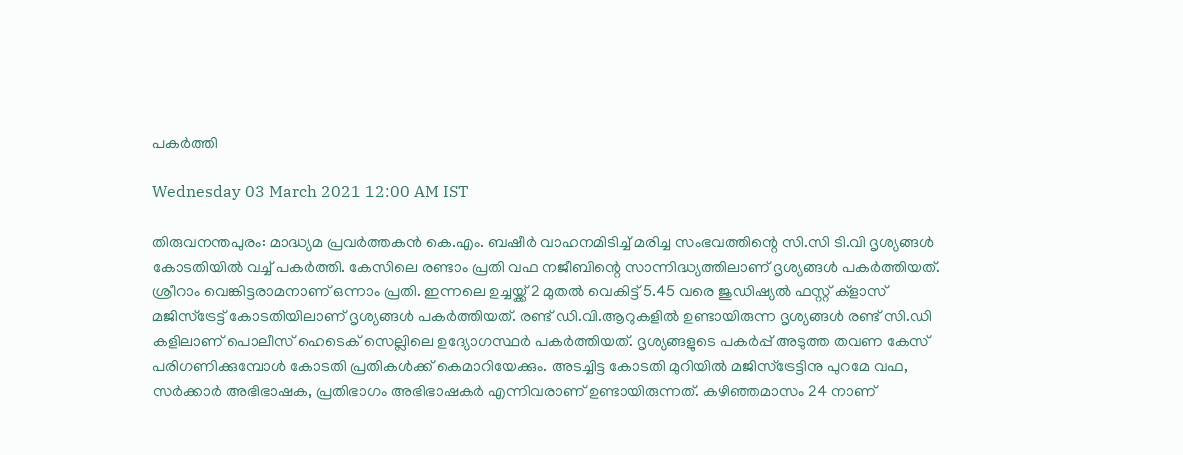പകർത്തി

Wednesday 03 March 2021 12:00 AM IST

തിരുവനന്തപുരം: മാദ്ധ്യമ പ്രവർത്തകൻ കെ.എം. ബഷീർ വാഹനമിടിച്ച് മരിച്ച സംഭവത്തിന്റെ സി.സി ടി.വി ദൃശ്യങ്ങൾ കോടതിയിൽ വച്ച് പകർത്തി. കേസിലെ രണ്ടാം പ്രതി വഫ നജീബിന്റെ സാന്നിദ്ധ്യത്തിലാണ് ദൃശ്യങ്ങൾ പകർത്തിയത്. ശ്രീറാം വെങ്കിട്ടരാമനാണ് ഒന്നാം പ്രതി. ഇന്നലെ ഉച്ചയ്ക്ക് 2 മുതൽ വെകിട്ട് 5.45 വരെ ജുഡിഷ്യൽ ഫസ്റ്റ് ക്ളാസ് മജിസ്ട്രേട്ട് കോടതിയിലാണ് ദൃശ്യങ്ങൾ പകർത്തിയത്. രണ്ട് ഡി.വി.ആറുകളിൽ ഉണ്ടായിരുന്ന ദൃശ്യങ്ങൾ രണ്ട് സി.ഡി കളിലാണ് പൊലീസ് ഹെടെക് സെല്ലിലെ ഉദ്യോഗസ്ഥർ പകർത്തിയത്. ദൃശ്യങ്ങളുടെ പകർപ്പ് അടുത്ത തവണ കേസ് പരിഗണിക്കുമ്പോൾ കോടതി പ്രതികൾക്ക് കെമാറിയേക്കും. അടച്ചിട്ട കോടതി മുറിയിൽ മജിസ്ട്രേട്ടിനു പുറമേ വഫ, സർക്കാർ അഭിഭാഷക, പ്രതിഭാഗം അഭിഭാഷകർ എന്നിവരാണ് ഉണ്ടായിരുന്നത്. കഴിഞ്ഞമാസം 24 നാണ്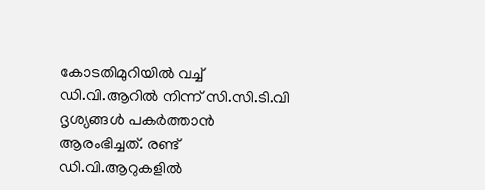കോടതിമുറിയിൽ വച്ച് ഡി.വി.ആറിൽ നിന്ന് സി.സി.ടി.വി ദൃശ്യങ്ങൾ പകർത്താൻ ആരംഭിച്ചത്. രണ്ട് ഡി.വി.ആറുകളിൽ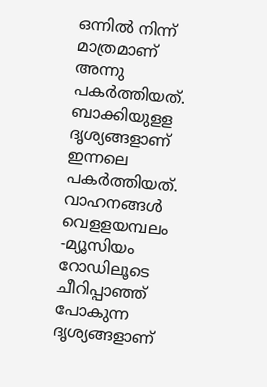ഒന്നിൽ നിന്ന് മാത്രമാണ് അന്നു പകർത്തിയത്. ബാക്കിയുളള ദൃശ്യങ്ങളാണ് ഇന്നലെ പകർത്തിയത്. വാഹനങ്ങൾ വെളളയമ്പലം -മ്യൂസിയം റോഡിലൂടെ ചീറിപ്പാഞ്ഞ് പോകുന്ന ദൃശ്യങ്ങളാണ്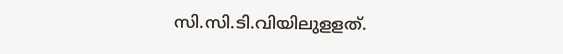സി.സി.ടി.വിയിലുളളത്.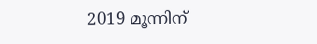2019 മൂന്നിന്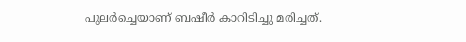പുലർച്ചെയാണ് ബഷീർ കാറിടിച്ചു മരിച്ചത്.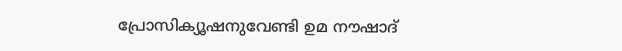പ്രോസിക്യൂഷനുവേണ്ടി ഉമ നൗഷാദ്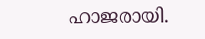ഹാജരായി.